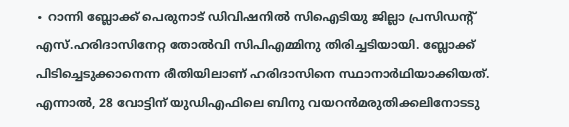∙ റാന്നി ബ്ലോക്ക് പെരുനാട് ഡിവിഷനിൽ സിഐടിയു ജില്ലാ പ്രസിഡന്റ് എസ്.ഹരിദാസിനേറ്റ തോൽവി സിപിഎമ്മിനു തിരിച്ചടിയായി. ബ്ലോക്ക് പിടിച്ചെടുക്കാനെന്ന രീതിയിലാണ് ഹരിദാസിനെ സ്ഥാനാർഥിയാക്കിയത്.
എന്നാൽ, 28 വോട്ടിന് യുഡിഎഫിലെ ബിനു വയറൻമരുതിക്കലിനോടടു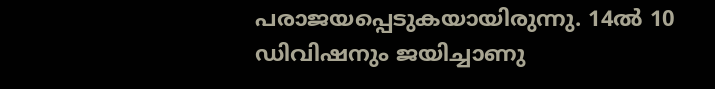പരാജയപ്പെടുകയായിരുന്നു. 14ൽ 10 ഡിവിഷനും ജയിച്ചാണു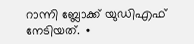റാന്നി ബ്ലോക്ക് യുഡിഎഫ് നേടിയത്. ∙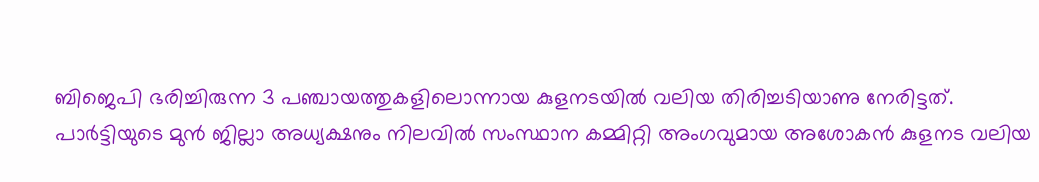ബിജെപി ഭരിച്ചിരുന്ന 3 പഞ്ചായത്തുകളിലൊന്നായ കുളനടയിൽ വലിയ തിരിച്ചടിയാണു നേരിട്ടത്.
പാർട്ടിയുടെ മുൻ ജില്ലാ അധ്യക്ഷനും നിലവിൽ സംസ്ഥാന കമ്മിറ്റി അംഗവുമായ അശോകൻ കുളനട വലിയ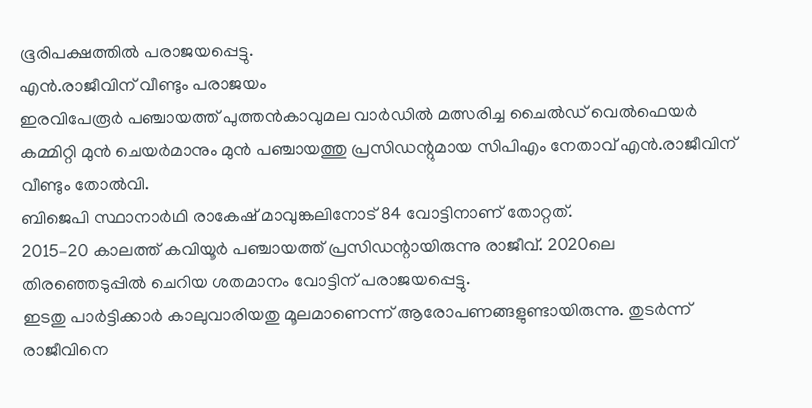ഭൂരിപക്ഷത്തിൽ പരാജയപ്പെട്ടു.
എൻ.രാജീവിന് വീണ്ടും പരാജയം
ഇരവിപേരൂർ പഞ്ചായത്ത് പുത്തൻകാവുമല വാർഡിൽ മത്സരിച്ച ചൈൽഡ് വെൽഫെയർ കമ്മിറ്റി മുൻ ചെയർമാനും മുൻ പഞ്ചായത്തു പ്രസിഡന്റുമായ സിപിഎം നേതാവ് എൻ.രാജീവിന് വീണ്ടും തോൽവി.
ബിജെപി സ്ഥാനാർഥി രാകേഷ് മാവുങ്കലിനോട് 84 വോട്ടിനാണ് തോറ്റത്.
2015–20 കാലത്ത് കവിയൂർ പഞ്ചായത്ത് പ്രസിഡന്റായിരുന്നു രാജീവ്. 2020ലെ തിരഞ്ഞെടുപ്പിൽ ചെറിയ ശതമാനം വോട്ടിന് പരാജയപ്പെട്ടു.
ഇടതു പാർട്ടിക്കാർ കാലുവാരിയതു മൂലമാണെന്ന് ആരോപണങ്ങളുണ്ടായിരുന്നു. തുടർന്ന് രാജീവിനെ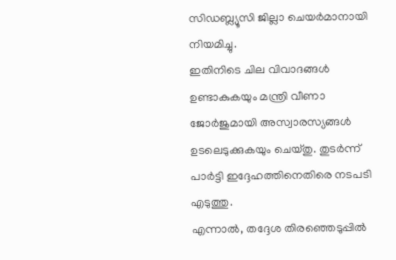സിഡബ്ല്യൂസി ജില്ലാ ചെയർമാനായി നിയമിച്ചു.
ഇതിനിടെ ചില വിവാദങ്ങൾ ഉണ്ടാകുകയും മന്ത്രി വീണാ ജോർജുമായി അസ്വാരസ്യങ്ങൾ ഉടലെടുക്കുകയും ചെയ്തു. തുടർന്ന് പാർട്ടി ഇദ്ദേഹത്തിനെതിരെ നടപടി എടുത്തു.
എന്നാൽ, തദ്ദേശ തിരഞ്ഞെടുപ്പിൽ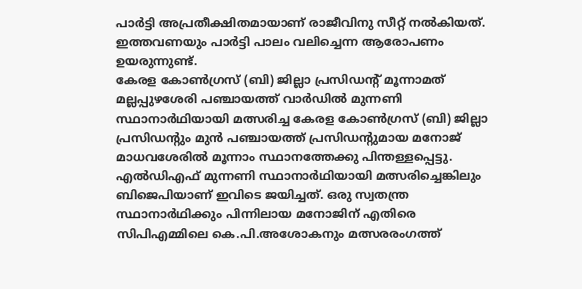പാർട്ടി അപ്രതീക്ഷിതമായാണ് രാജീവിനു സീറ്റ് നൽകിയത്. ഇത്തവണയും പാർട്ടി പാലം വലിച്ചെന്ന ആരോപണം ഉയരുന്നുണ്ട്.
കേരള കോൺഗ്രസ് (ബി) ജില്ലാ പ്രസിഡന്റ് മൂന്നാമത്
മല്ലപ്പുഴശേരി പഞ്ചായത്ത് വാർഡിൽ മുന്നണി സ്ഥാനാർഥിയായി മത്സരിച്ച കേരള കോൺഗ്രസ് (ബി) ജില്ലാ പ്രസിഡന്റും മുൻ പഞ്ചായത്ത് പ്രസിഡന്റുമായ മനോജ് മാധവശേരിൽ മൂന്നാം സ്ഥാനത്തേക്കു പിന്തള്ളപ്പെട്ടു.
എൽഡിഎഫ് മുന്നണി സ്ഥാനാർഥിയായി മത്സരിച്ചെങ്കിലും ബിജെപിയാണ് ഇവിടെ ജയിച്ചത്. ഒരു സ്വതന്ത്ര സ്ഥാനാർഥിക്കും പിന്നിലായ മനോജിന് എതിരെ സിപിഎമ്മിലെ കെ.പി.അശോകനും മത്സരരംഗത്ത്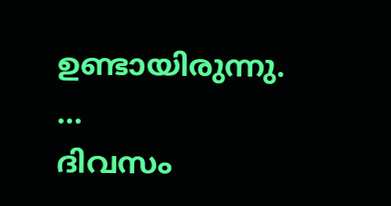ഉണ്ടായിരുന്നു.
…
ദിവസം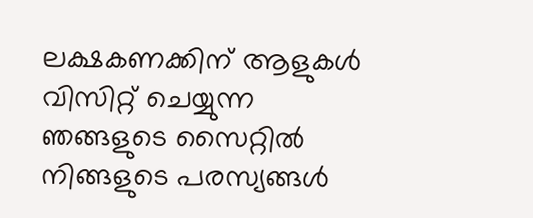ലക്ഷകണക്കിന് ആളുകൾ വിസിറ്റ് ചെയ്യുന്ന ഞങ്ങളുടെ സൈറ്റിൽ നിങ്ങളുടെ പരസ്യങ്ങൾ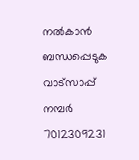നൽകാൻ ബന്ധപ്പെടുക വാട്സാപ്പ് നമ്പർ 7012309231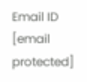Email ID [email protected]